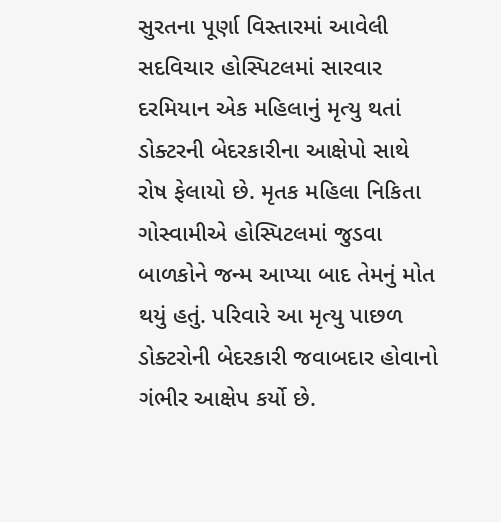સુરતના પૂર્ણા વિસ્તારમાં આવેલી સદવિચાર હોસ્પિટલમાં સારવાર દરમિયાન એક મહિલાનું મૃત્યુ થતાં ડોક્ટરની બેદરકારીના આક્ષેપો સાથે રોષ ફેલાયો છે. મૃતક મહિલા નિકિતા ગોસ્વામીએ હોસ્પિટલમાં જુડવા બાળકોને જન્મ આપ્યા બાદ તેમનું મોત થયું હતું. પરિવારે આ મૃત્યુ પાછળ ડોક્ટરોની બેદરકારી જવાબદાર હોવાનો ગંભીર આક્ષેપ કર્યો છે.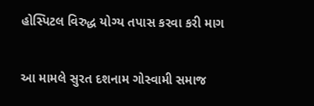હોસ્પિટલ વિરુદ્ધ યોગ્ય તપાસ કરવા કરી માગ

આ મામલે સુરત દશનામ ગોસ્વામી સમાજ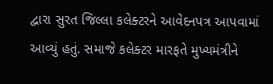દ્વારા સુરત જિલ્લા કલેક્ટરને આવેદનપત્ર આપવામાં આવ્યું હતું. સમાજે કલેક્ટર મારફતે મુખ્યમંત્રીને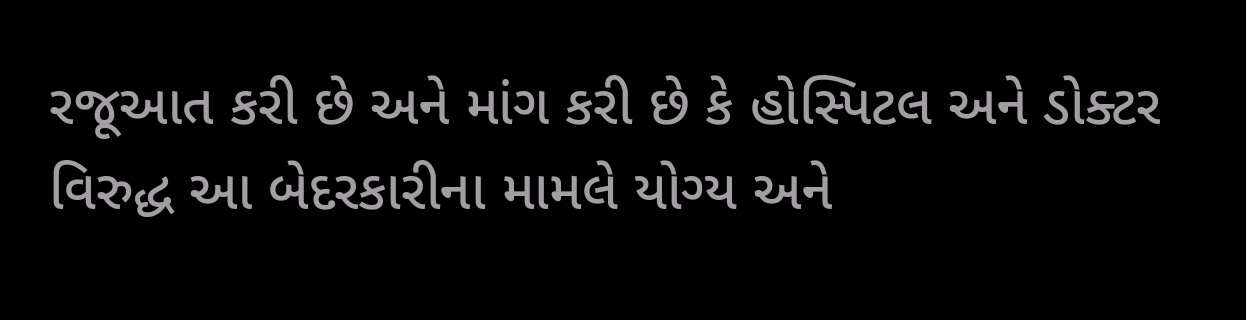રજૂઆત કરી છે અને માંગ કરી છે કે હોસ્પિટલ અને ડોક્ટર વિરુદ્ધ આ બેદરકારીના મામલે યોગ્ય અને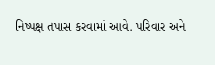નિષ્પક્ષ તપાસ કરવામાં આવે. પરિવાર અને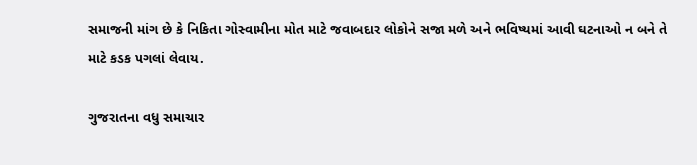સમાજની માંગ છે કે નિકિતા ગોસ્વામીના મોત માટે જવાબદાર લોકોને સજા મળે અને ભવિષ્યમાં આવી ઘટનાઓ ન બને તે માટે કડક પગલાં લેવાય.

ગુજરાતના વધુ સમાચાર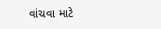વાંચવા માટે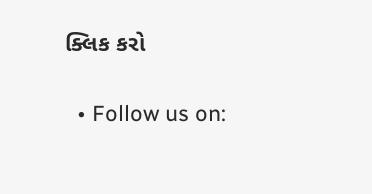ક્લિક કરો

  • Follow us on: